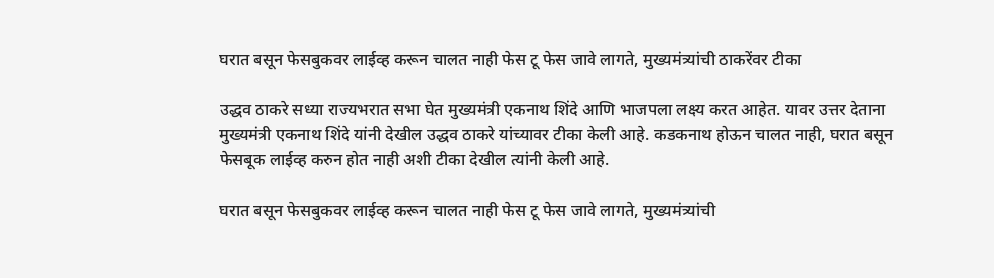घरात बसून फेसबुकवर लाईव्ह करून चालत नाही फेस टू फेस जावे लागते, मुख्यमंत्र्यांची ठाकरेंवर टीका

उद्धव ठाकरे सध्या राज्यभरात सभा घेत मुख्यमंत्री एकनाथ शिंदे आणि भाजपला लक्ष्य करत आहेत. यावर उत्तर देताना मुख्यमंत्री एकनाथ शिंदे यांनी देखील उद्धव ठाकरे यांच्यावर टीका केली आहे. कडकनाथ होऊन चालत नाही, घरात बसून फेसबूक लाईव्ह करुन होत नाही अशी टीका देखील त्यांनी केली आहे.

घरात बसून फेसबुकवर लाईव्ह करून चालत नाही फेस टू फेस जावे लागते, मुख्यमंत्र्यांची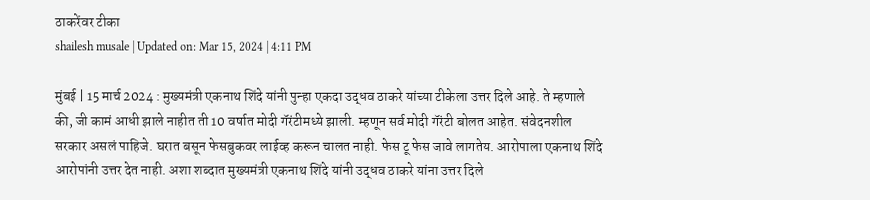ठाकरेंवर टीका
shailesh musale | Updated on: Mar 15, 2024 | 4:11 PM

मुंबई | 15 मार्च 2024 : मुख्यमंत्री एकनाथ शिंदे यांनी पुन्हा एकदा उद्धव ठाकरे यांच्या टीकेला उत्तर दिले आहे. ते म्हणाले की, जी कामं आधी झाले नाहीत ती 10 वर्षात मोदी गॅरंटीमध्ये झाली. म्हणून सर्व मोदी गॅरंटी बोलत आहेत. संवेदनशील सरकार असलं पाहिजे. घरात बसून फेसबुकवर लाईव्ह करून चालत नाही. फेस टू फेस जावे लागतेय. आरोपाला एकनाथ शिंदे आरोपांनी उत्तर देत नाही. अशा शब्दात मुख्यमंत्री एकनाथ शिंदे यांनी उद्धव ठाकरे यांना उत्तर दिले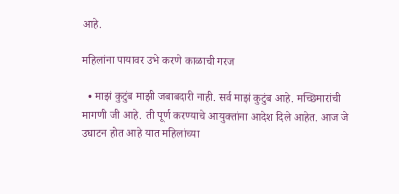आहे.

महिलांना पायावर उभे करणे काळाची गरज

  • माझं कुटुंब माझी जबाबदारी नाही. सर्व माझं कुटुंब आहे. मच्छिमारांची मागणी जी आहे. ती पूर्ण करण्याचे आयुक्तांना आदेश दिले आहेत. आज जे उघाटन होत आहे यात महिलांच्या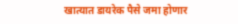खात्यात डायरेक पैसे जमा होणार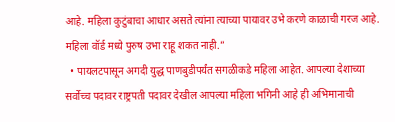आहे. महिला कुटुंबाचा आधार असते त्यांना त्याच्या पायावर उभे करणे काळाची गरज आहे. महिला वॉर्ड मध्ये पुरुष उभा राहू शकत नाही.”
  • पायलटपासून अगदी युद्ध पाणबुडीपर्यंत सगळीकडे महिला आहेत. आपल्या देशाच्या सर्वोच्च पदावर राष्ट्रपती पदावर देखील आपल्या महिला भगिनी आहे ही अभिमानाची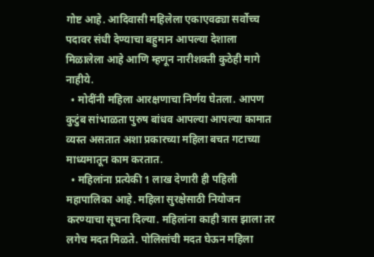गोष्ट आहे. आदिवासी महिलेला एकाएवढ्या सर्वोच्च पदावर संधी देण्याचा बहुमान आपल्या देशाला मिळालेला आहे आणि म्हणून नारीशक्ती कुठेही मागे नाहीये.
  • मोदींनी महिला आरक्षणाचा निर्णय घेतला. आपण कुटुंब सांभाळता पुरुष बांधव आपल्या आपल्या कामात व्यस्त असतात अशा प्रकारच्या महिला बचत गटाच्या माध्यमातून काम करतात.
  • महिलांना प्रत्येकी 1 लाख देणारी ही पहिली महापालिका आहे. महिला सुरक्षेसाठी नियोजन करण्याचा सूचना दिल्या. महिलांना काही त्रास झाला तर लगेच मदत मिळते. पोलिसांची मदत घेऊन महिला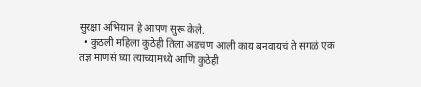सुरक्षा अभियान हे आपण सुरू केले.
  • कुठली महिला कुठेही तिला अडचण आली काय बनवायचं ते सगळं एक तज्ञ माणसं घ्या त्याच्यामध्ये आणि कुठेही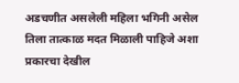अडचणीत असलेली महिला भगिनी असेल तिला तात्काळ मदत मिळाली पाहिजे अशा प्रकारचा देखील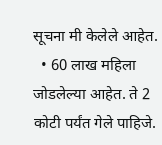सूचना मी केलेले आहेत.
  • 60 लाख महिला जोडलेल्या आहेत. ते 2 कोटी पर्यंत गेले पाहिजे.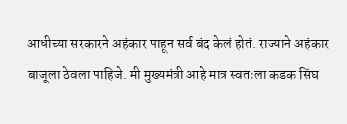आधीच्या सरकारने अहंकार पाहून सर्व बंद केलं होतं. राज्याने अहंकार बाजूला ठेवला पाहिजे. मी मुख्यमंत्री आहे मात्र स्वतःला कडक सिंघ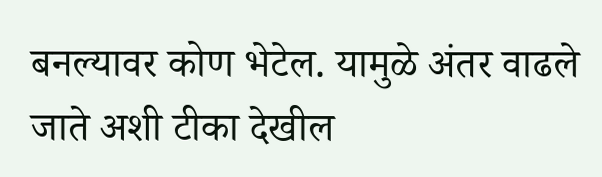बनल्यावर कोण भेटेल. यामुळे अंतर वाढले जाते अशी टीका देखील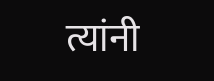त्यांनी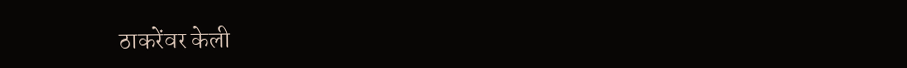ठाकरेंवर केली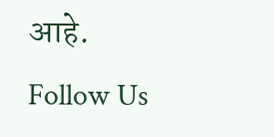आहे.
Follow Us